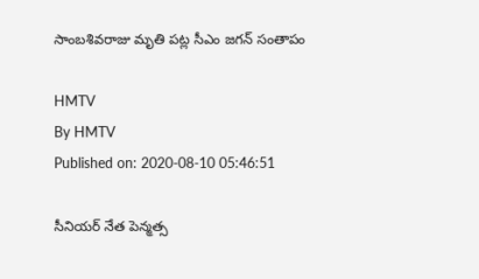సాంబశివరాజు మృతి పట్ల సీఎం జగన్ సంతాపం

HMTV
By HMTV
Published on: 2020-08-10 05:46:51

సీనియర్‌ నేత పెన్మత్స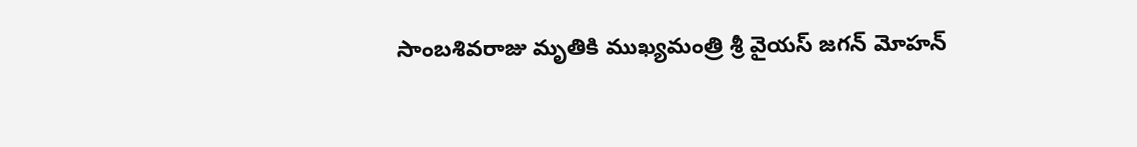సాంబశివరాజు మృతికి ముఖ్యమంత్రి శ్రీ వైయస్ జగన్ మోహన్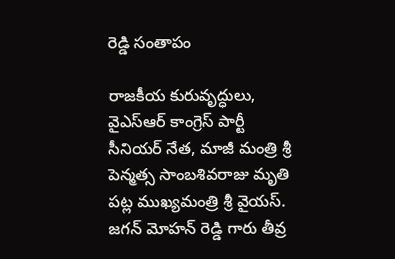రెడ్డి సంతాపం

రాజకీయ కురువృద్ధులు, వైఎస్‌ఆర్‌ కాంగ్రెస్‌ పార్టీ సీనియర్‌ నేత, మాజీ మంత్రి శ్రీ పెన్మత్స సాంబశివరాజు మృతి పట్ల ముఖ్యమంత్రి శ్రీ వైయస్‌. జగన్‌ మోహన్ రెడ్డి గారు తీవ్ర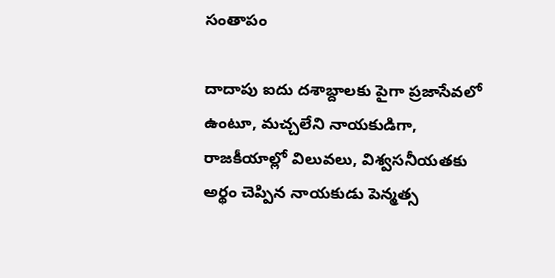సంతాపం

దాదాపు ఐదు దశాబ్దాలకు పైగా ప్రజాసేవలో ఉంటూ, మచ్చలేని నాయకుడిగా, రాజకీయాల్లో విలువలు, విశ్వసనీయతకు అర్థం చెప్పిన నాయకుడు పెన్మత్స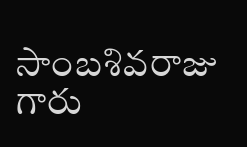సాంబశివరాజు గారు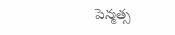పెన్మత్స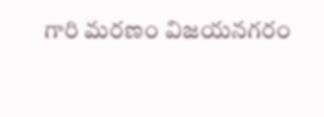గారి మరణం విజయనగరం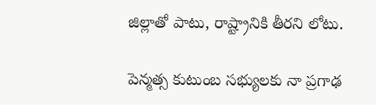జిల్లాతో పాటు, రాష్ట్రానికి తీరని లోటు.

పెన్మత్స కుటుంబ సభ్యులకు నా ప్రగాఢ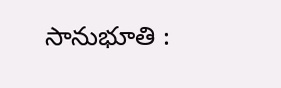సానుభూతి :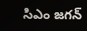సిఎం జగన్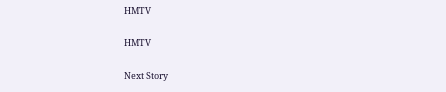HMTV

HMTV

Next Story